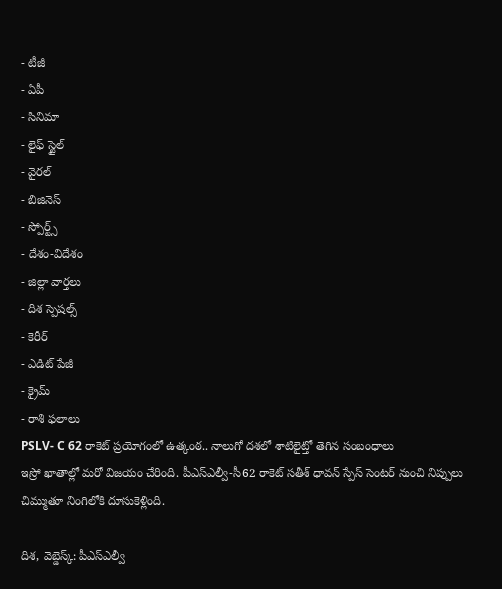- టీజీ
- ఏపీ
- సినిమా
- లైఫ్ స్టైల్
- వైరల్
- బిజినెస్
- స్పోర్ట్స్
- దేశం-విదేశం
- జిల్లా వార్తలు
- దిశ స్పెషల్స్
- కెరీర్
- ఎడిట్ పేజీ
- క్రైమ్
- రాశి ఫలాలు
PSLV- C 62 రాకెట్ ప్రయోగంలో ఉత్కంఠ.. నాలుగో దశలో శాటిలైట్తో తెగిన సంబంధాలు
ఇస్రో ఖాతాల్లో మరో విజయం చేరింది. పీఎస్ఎల్వీ-సీ62 రాకెట్ సతీశ్ ధావన్ స్పేస్ సెంటర్ నుంచి నిప్పులు చిమ్ముతూ నింగిలోకి దూసుకెళ్లింది.

దిశ, వెబ్డెస్క్: పీఎస్ఎల్వీ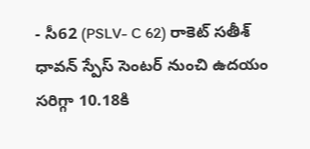- సీ62 (PSLV- C 62) రాకెట్ సతీశ్ ధావన్ స్పేస్ సెంటర్ నుంచి ఉదయం సరిగ్గా 10.18కి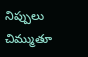నిప్పులు చిమ్ముతూ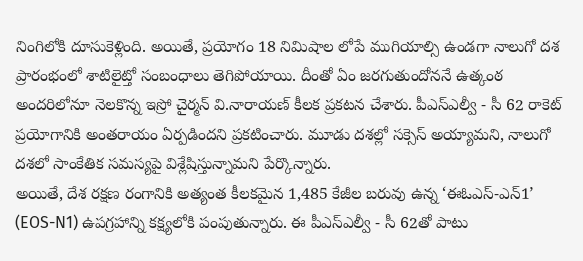నింగిలోకి దూసుకెళ్లింది. అయితే, ప్రయోగం 18 నిమిషాల లోపే ముగియాల్సి ఉండగా నాలుగో దశ ప్రారంభంలో శాటిలైట్తో సంబంధాలు తెగిపోయాయి. దీంతో ఏం జరగుతుందోననే ఉత్కంఠ అందరిలోనూ నెలకొన్న ఇస్రో చైర్మన్ వి.నారాయణ్ కీలక ప్రకటన చేశారు. పీఎస్ఎల్వీ - సీ 62 రాకెట్ ప్రయోగానికి అంతరాయం ఏర్పడిందని ప్రకటించారు. మూడు దశల్లో సక్సెస్ అయ్యామని, నాలుగో దశలో సాంకేతిక సమస్యపై విశ్లేషిస్తున్నామని పేర్కొన్నారు.
అయితే, దేశ రక్షణ రంగానికి అత్యంత కీలకమైన 1,485 కేజీల బరువు ఉన్న ‘ఈఓఎస్-ఎన్1’ (EOS-N1) ఉపగ్రహాన్ని కక్ష్యలోకి పంపుతున్నారు. ఈ పీఎస్ఎల్వీ - సీ 62తో పాటు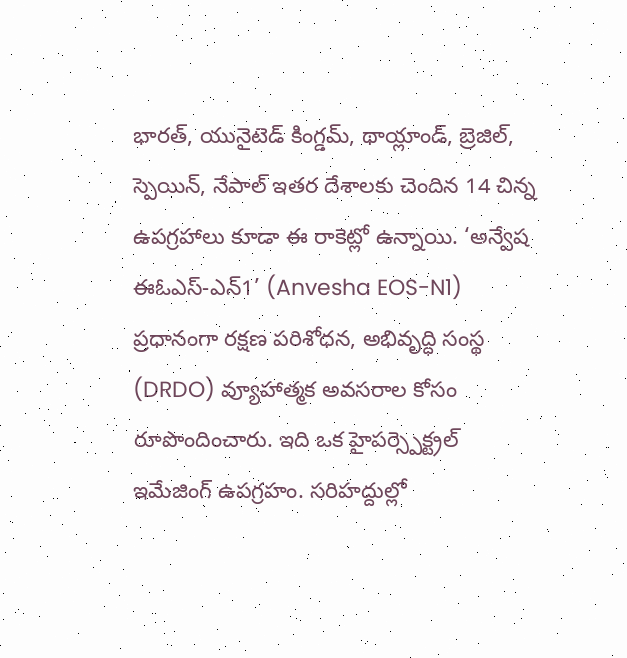భారత్, యునైటెడ్ కింగ్డమ్, థాయ్లాండ్, బ్రెజిల్, స్పెయిన్, నేపాల్ ఇతర దేశాలకు చెందిన 14 చిన్న ఉపగ్రహాలు కూడా ఈ రాకెట్లో ఉన్నాయి. ‘అన్వేష ఈఓఎస్-ఎన్1’ (Anvesha EOS-N1) ప్రధానంగా రక్షణ పరిశోధన, అభివృద్ధి సంస్థ (DRDO) వ్యూహాత్మక అవసరాల కోసం రూపొందించారు. ఇది ఒక హైపర్స్పెక్ట్రల్ ఇమేజింగ్ ఉపగ్రహం. సరిహద్దుల్లో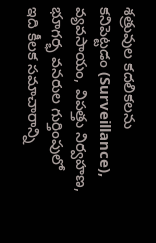శత్రువుల కదలికలను కనిపెట్టడం (Surveillance), వ్యవసాయం, విపత్తు నిర్వహణ, భూగర్భ వనరుల గుర్తింపులో ఇది కీలక సమాచారాన్ని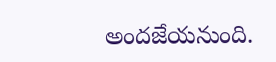అందజేయనుంది.